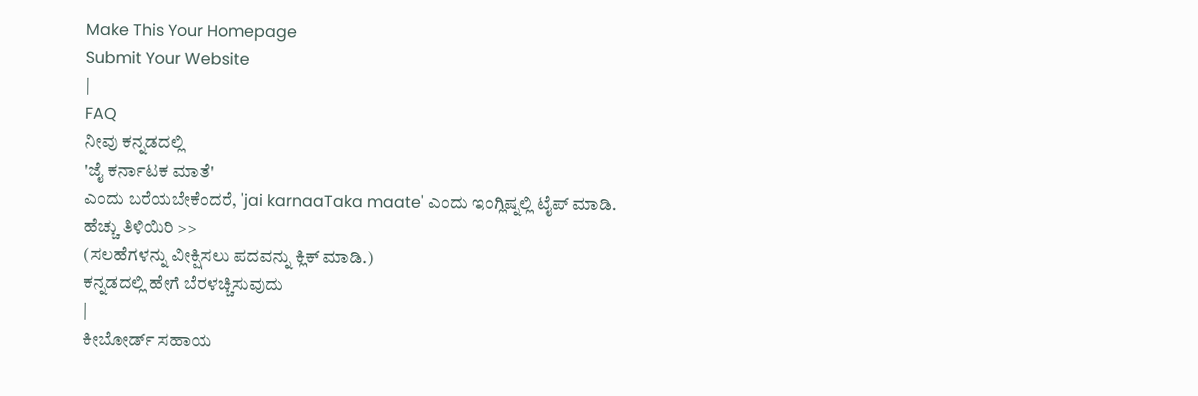Make This Your Homepage
Submit Your Website
|
FAQ
ನೀವು ಕನ್ನಡದಲ್ಲಿ
'ಜೈ ಕರ್ನಾಟಕ ಮಾತೆ'
ಎಂದು ಬರೆಯಬೇಕೆಂದರೆ, 'jai karnaaTaka maate' ಎಂದು ಇಂಗ್ಲಿಷ್ನಲ್ಲಿ ಟೈಪ್ ಮಾಡಿ.
ಹೆಚ್ಚು ತಿಳಿಯಿರಿ >>
(ಸಲಹೆಗಳನ್ನು ವೀಕ್ಷಿಸಲು ಪದವನ್ನು ಕ್ಲಿಕ್ ಮಾಡಿ.)
ಕನ್ನಡದಲ್ಲಿ ಹೇಗೆ ಬೆರಳಚ್ಚಿಸುವುದು
|
ಕೀಬೋರ್ಡ್ ಸಹಾಯ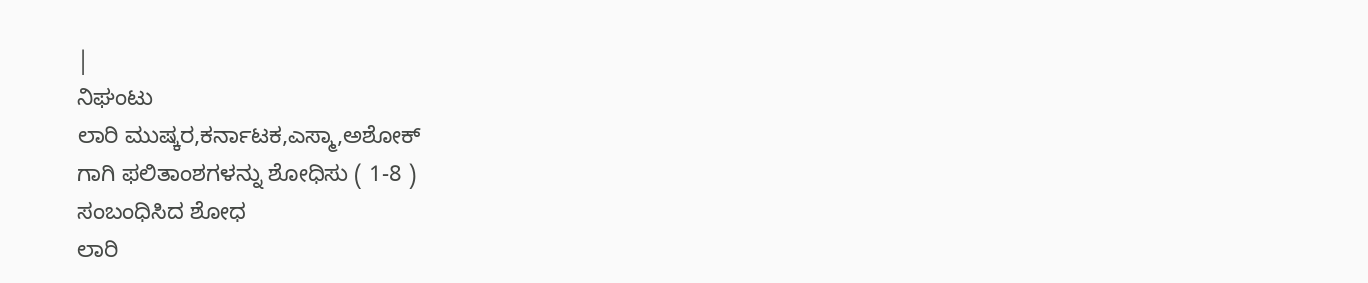|
ನಿಘಂಟು
ಲಾರಿ ಮುಷ್ಕರ,ಕರ್ನಾಟಕ,ಎಸ್ಮಾ,ಅಶೋಕ್
ಗಾಗಿ ಫಲಿತಾಂಶಗಳನ್ನು ಶೋಧಿಸು ( 1-8 )
ಸಂಬಂಧಿಸಿದ ಶೋಧ
ಲಾರಿ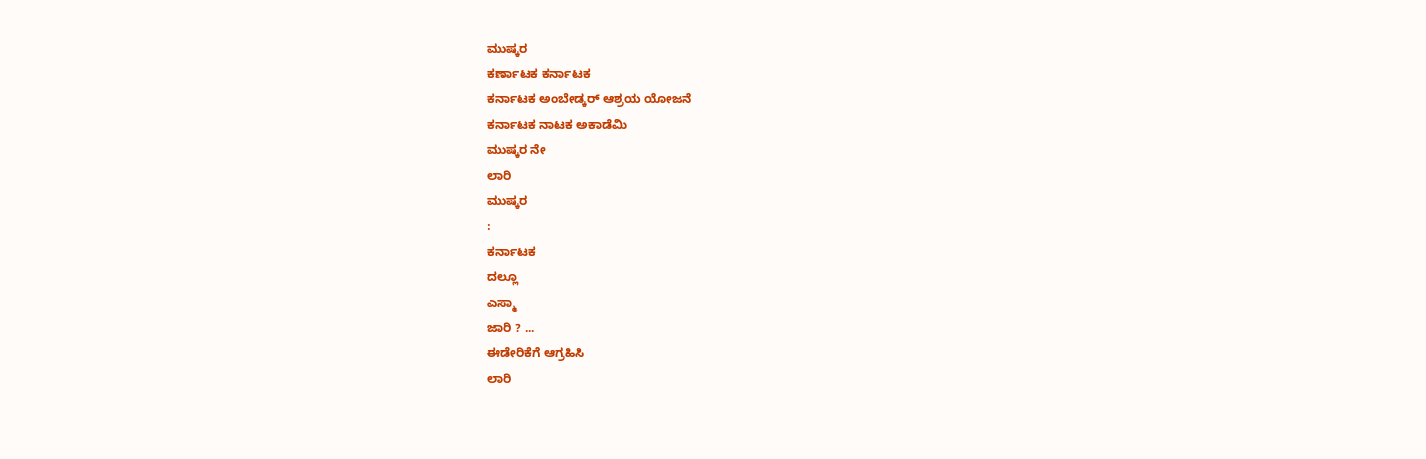ಮುಷ್ಕರ
ಕರ್ಣಾಟಕ ಕರ್ನಾಟಕ
ಕರ್ನಾಟಕ ಅಂಬೇಡ್ಕರ್ ಆಶ್ರಯ ಯೋಜನೆ
ಕರ್ನಾಟಕ ನಾಟಕ ಅಕಾಡೆಮಿ
ಮುಷ್ಕರ ನೇ
ಲಾರಿ
ಮುಷ್ಕರ
:
ಕರ್ನಾಟಕ
ದಲ್ಲೂ
ಎಸ್ಮಾ
ಜಾರಿ ? ...
ಈಡೇರಿಕೆಗೆ ಆಗ್ರಹಿಸಿ
ಲಾರಿ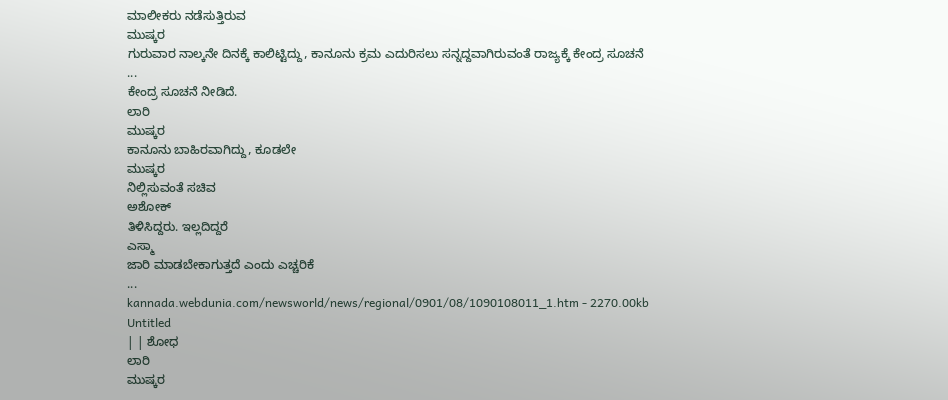ಮಾಲೀಕರು ನಡೆಸುತ್ತಿರುವ
ಮುಷ್ಕರ
ಗುರುವಾರ ನಾಲ್ಕನೇ ದಿನಕ್ಕೆ ಕಾಲಿಟ್ಟಿದ್ದು, ಕಾನೂನು ಕ್ರಮ ಎದುರಿಸಲು ಸನ್ನದ್ದವಾಗಿರುವಂತೆ ರಾಜ್ಯಕ್ಕೆ ಕೇಂದ್ರ ಸೂಚನೆ
...
ಕೇಂದ್ರ ಸೂಚನೆ ನೀಡಿದೆ.
ಲಾರಿ
ಮುಷ್ಕರ
ಕಾನೂನು ಬಾಹಿರವಾಗಿದ್ದು, ಕೂಡಲೇ
ಮುಷ್ಕರ
ನಿಲ್ಲಿಸುವಂತೆ ಸಚಿವ
ಅಶೋಕ್
ತಿಳಿಸಿದ್ದರು. ಇಲ್ಲದಿದ್ದರೆ
ಎಸ್ಮಾ
ಜಾರಿ ಮಾಡಬೇಕಾಗುತ್ತದೆ ಎಂದು ಎಚ್ಚರಿಕೆ
...
kannada.webdunia.com/newsworld/news/regional/0901/08/1090108011_1.htm - 2270.00kb
Untitled
| | ಶೋಧ
ಲಾರಿ
ಮುಷ್ಕರ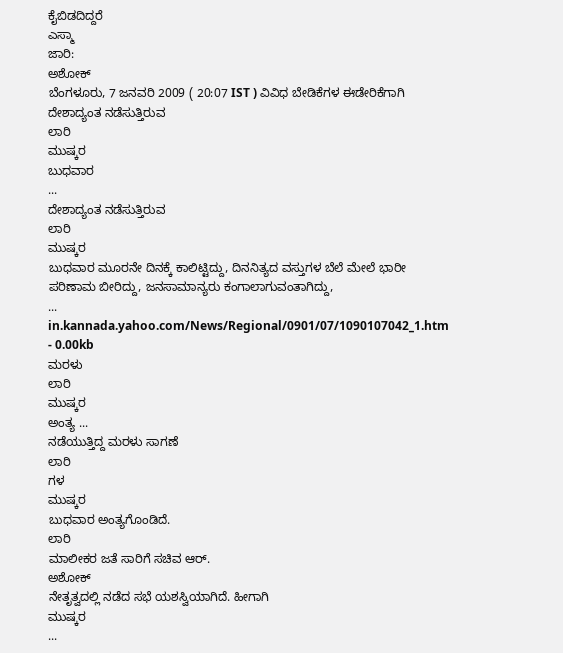ಕೈಬಿಡದಿದ್ದರೆ
ಎಸ್ಮಾ
ಜಾರಿ:
ಅಶೋಕ್
ಬೆಂಗಳೂರು, 7 ಜನವರಿ 2009 ( 20:07 IST ) ವಿವಿಧ ಬೇಡಿಕೆಗಳ ಈಡೇರಿಕೆಗಾಗಿ ದೇಶಾದ್ಯಂತ ನಡೆಸುತ್ತಿರುವ
ಲಾರಿ
ಮುಷ್ಕರ
ಬುಧವಾರ
...
ದೇಶಾದ್ಯಂತ ನಡೆಸುತ್ತಿರುವ
ಲಾರಿ
ಮುಷ್ಕರ
ಬುಧವಾರ ಮೂರನೇ ದಿನಕ್ಕೆ ಕಾಲಿಟ್ಟಿದ್ದು, ದಿನನಿತ್ಯದ ವಸ್ತುಗಳ ಬೆಲೆ ಮೇಲೆ ಭಾರೀ ಪರಿಣಾಮ ಬೀರಿದ್ದು, ಜನಸಾಮಾನ್ಯರು ಕಂಗಾಲಾಗುವಂತಾಗಿದ್ದು,
...
in.kannada.yahoo.com/News/Regional/0901/07/1090107042_1.htm - 0.00kb
ಮರಳು
ಲಾರಿ
ಮುಷ್ಕರ
ಅಂತ್ಯ ...
ನಡೆಯುತ್ತಿದ್ದ ಮರಳು ಸಾಗಣೆ
ಲಾರಿ
ಗಳ
ಮುಷ್ಕರ
ಬುಧವಾರ ಅಂತ್ಯಗೊಂಡಿದೆ.
ಲಾರಿ
ಮಾಲೀಕರ ಜತೆ ಸಾರಿಗೆ ಸಚಿವ ಆರ್.
ಅಶೋಕ್
ನೇತೃತ್ವದಲ್ಲಿ ನಡೆದ ಸಭೆ ಯಶಸ್ವಿಯಾಗಿದೆ. ಹೀಗಾಗಿ
ಮುಷ್ಕರ
...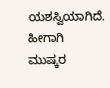ಯಶಸ್ವಿಯಾಗಿದೆ. ಹೀಗಾಗಿ
ಮುಷ್ಕರ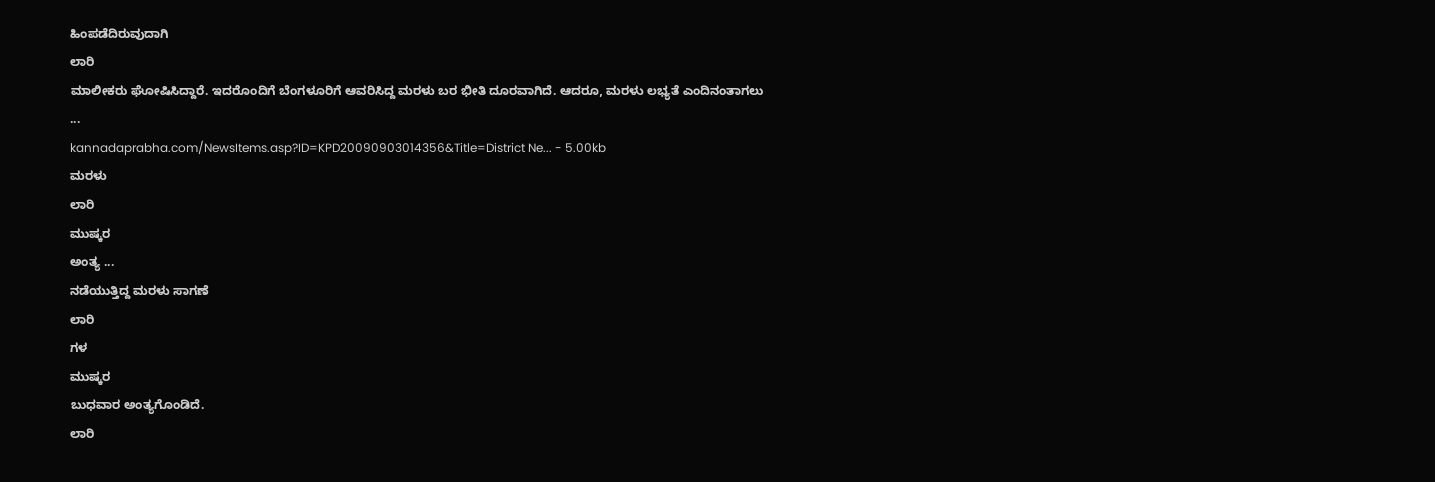ಹಿಂಪಡೆದಿರುವುದಾಗಿ
ಲಾರಿ
ಮಾಲೀಕರು ಘೋಷಿಸಿದ್ದಾರೆ. ಇದರೊಂದಿಗೆ ಬೆಂಗಳೂರಿಗೆ ಆವರಿಸಿದ್ದ ಮರಳು ಬರ ಭೀತಿ ದೂರವಾಗಿದೆ. ಆದರೂ, ಮರಳು ಲಭ್ಯತೆ ಎಂದಿನಂತಾಗಲು
...
kannadaprabha.com/NewsItems.asp?ID=KPD20090903014356&Title=District Ne... - 5.00kb
ಮರಳು
ಲಾರಿ
ಮುಷ್ಕರ
ಅಂತ್ಯ ...
ನಡೆಯುತ್ತಿದ್ದ ಮರಳು ಸಾಗಣೆ
ಲಾರಿ
ಗಳ
ಮುಷ್ಕರ
ಬುಧವಾರ ಅಂತ್ಯಗೊಂಡಿದೆ.
ಲಾರಿ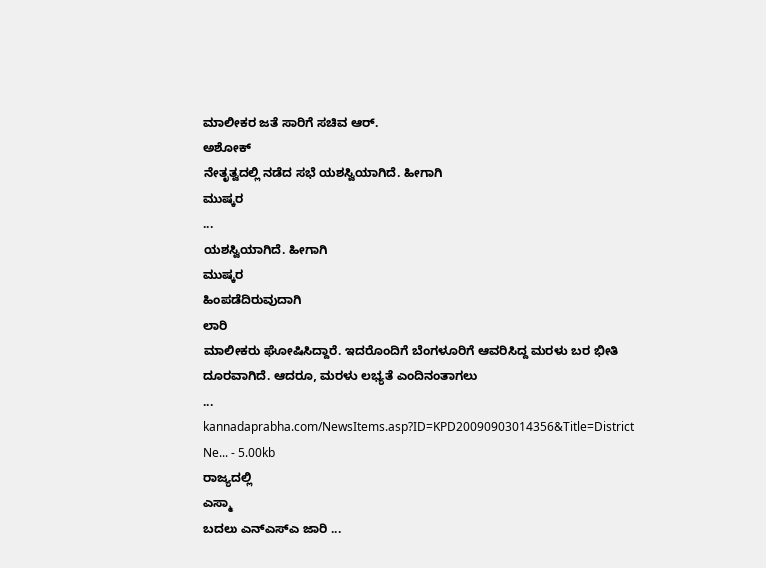ಮಾಲೀಕರ ಜತೆ ಸಾರಿಗೆ ಸಚಿವ ಆರ್.
ಅಶೋಕ್
ನೇತೃತ್ವದಲ್ಲಿ ನಡೆದ ಸಭೆ ಯಶಸ್ವಿಯಾಗಿದೆ. ಹೀಗಾಗಿ
ಮುಷ್ಕರ
...
ಯಶಸ್ವಿಯಾಗಿದೆ. ಹೀಗಾಗಿ
ಮುಷ್ಕರ
ಹಿಂಪಡೆದಿರುವುದಾಗಿ
ಲಾರಿ
ಮಾಲೀಕರು ಘೋಷಿಸಿದ್ದಾರೆ. ಇದರೊಂದಿಗೆ ಬೆಂಗಳೂರಿಗೆ ಆವರಿಸಿದ್ದ ಮರಳು ಬರ ಭೀತಿ ದೂರವಾಗಿದೆ. ಆದರೂ, ಮರಳು ಲಭ್ಯತೆ ಎಂದಿನಂತಾಗಲು
...
kannadaprabha.com/NewsItems.asp?ID=KPD20090903014356&Title=District Ne... - 5.00kb
ರಾಜ್ಯದಲ್ಲಿ
ಎಸ್ಮಾ
ಬದಲು ಎನ್ಎಸ್ಎ ಜಾರಿ ...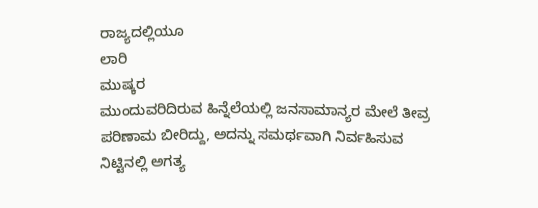ರಾಜ್ಯದಲ್ಲಿಯೂ
ಲಾರಿ
ಮುಷ್ಕರ
ಮುಂದುವರಿದಿರುವ ಹಿನ್ನೆಲೆಯಲ್ಲಿ ಜನಸಾಮಾನ್ಯರ ಮೇಲೆ ತೀವ್ರ ಪರಿಣಾಮ ಬೀರಿದ್ದು, ಅದನ್ನು ಸಮರ್ಥವಾಗಿ ನಿರ್ವಹಿಸುವ ನಿಟ್ಟಿನಲ್ಲಿ ಅಗತ್ಯ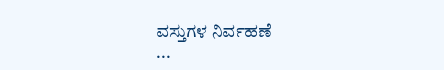ವಸ್ತುಗಳ ನಿರ್ವಹಣೆ
...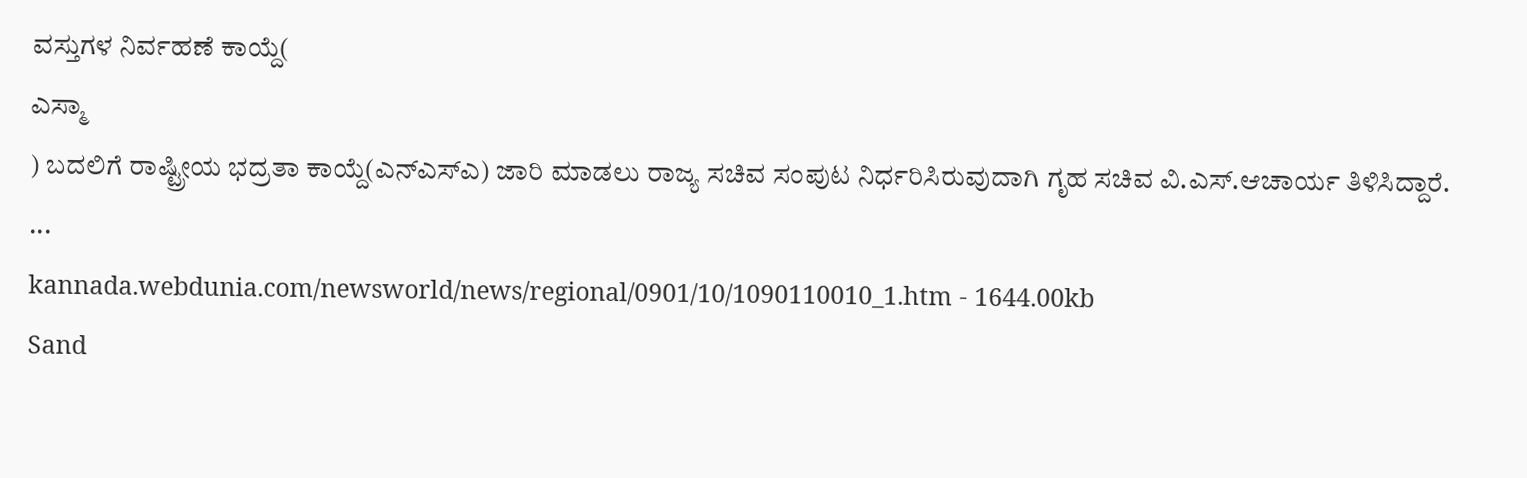ವಸ್ತುಗಳ ನಿರ್ವಹಣೆ ಕಾಯ್ದೆ(
ಎಸ್ಮಾ
) ಬದಲಿಗೆ ರಾಷ್ಟ್ರೀಯ ಭದ್ರತಾ ಕಾಯ್ದೆ(ಎನ್ಎಸ್ಎ) ಜಾರಿ ಮಾಡಲು ರಾಜ್ಯ ಸಚಿವ ಸಂಪುಟ ನಿರ್ಧರಿಸಿರುವುದಾಗಿ ಗೃಹ ಸಚಿವ ವಿ.ಎಸ್.ಆಚಾರ್ಯ ತಿಳಿಸಿದ್ದಾರೆ.
...
kannada.webdunia.com/newsworld/news/regional/0901/10/1090110010_1.htm - 1644.00kb
Sand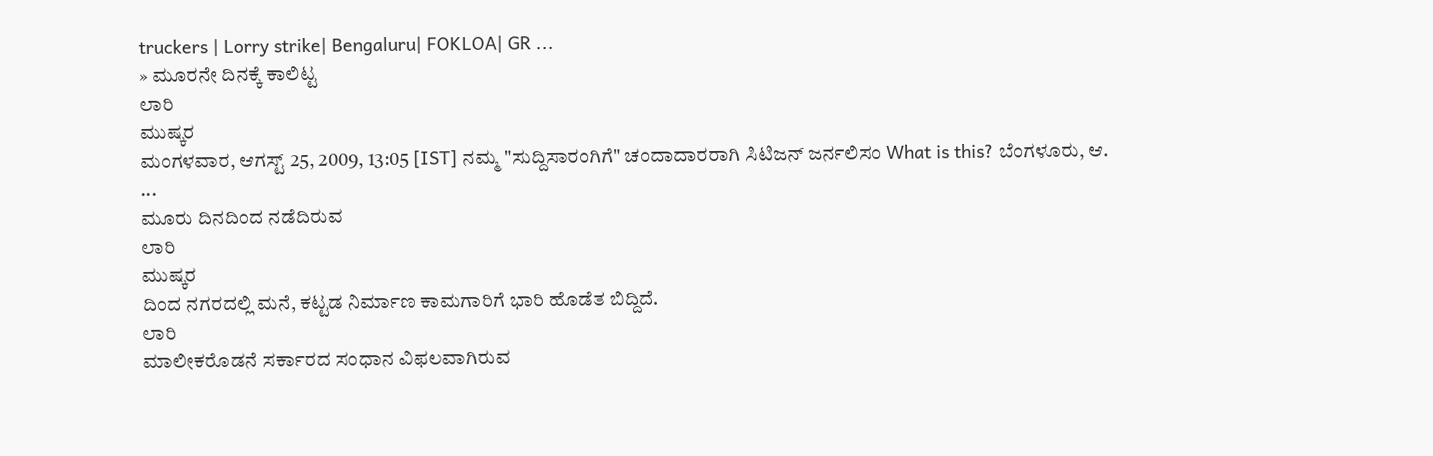truckers | Lorry strike| Bengaluru| FOKLOA| GR ...
» ಮೂರನೇ ದಿನಕ್ಕೆ ಕಾಲಿಟ್ಟ
ಲಾರಿ
ಮುಷ್ಕರ
ಮಂಗಳವಾರ, ಆಗಸ್ಟ್ 25, 2009, 13:05 [IST] ನಮ್ಮ "ಸುದ್ದಿಸಾರಂಗಿಗೆ" ಚಂದಾದಾರರಾಗಿ ಸಿಟಿಜನ್ ಜರ್ನಲಿಸಂ What is this? ಬೆಂಗಳೂರು, ಆ.
...
ಮೂರು ದಿನದಿಂದ ನಡೆದಿರುವ
ಲಾರಿ
ಮುಷ್ಕರ
ದಿಂದ ನಗರದಲ್ಲಿ ಮನೆ, ಕಟ್ಟಡ ನಿರ್ಮಾಣ ಕಾಮಗಾರಿಗೆ ಭಾರಿ ಹೊಡೆತ ಬಿದ್ದಿದೆ.
ಲಾರಿ
ಮಾಲೀಕರೊಡನೆ ಸರ್ಕಾರದ ಸಂಧಾನ ವಿಫಲವಾಗಿರುವ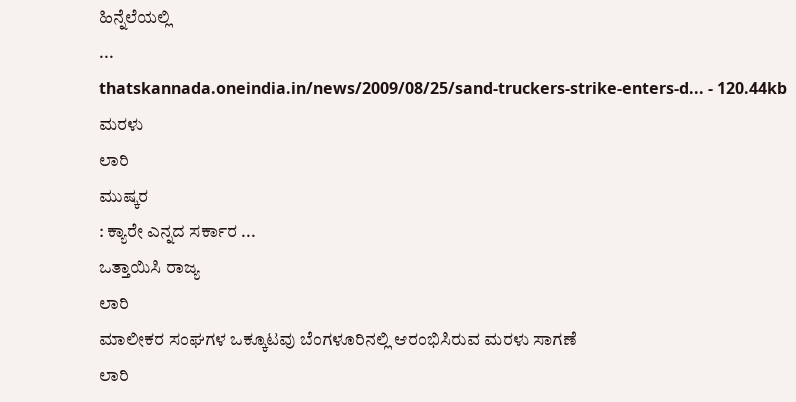ಹಿನ್ನೆಲೆಯಲ್ಲಿ
...
thatskannada.oneindia.in/news/2009/08/25/sand-truckers-strike-enters-d... - 120.44kb
ಮರಳು
ಲಾರಿ
ಮುಷ್ಕರ
: ಕ್ಯಾರೇ ಎನ್ನದ ಸರ್ಕಾರ ...
ಒತ್ತಾಯಿಸಿ ರಾಜ್ಯ
ಲಾರಿ
ಮಾಲೀಕರ ಸಂಘಗಳ ಒಕ್ಕೂಟವು ಬೆಂಗಳೂರಿನಲ್ಲಿ ಆರಂಭಿಸಿರುವ ಮರಳು ಸಾಗಣೆ
ಲಾರಿ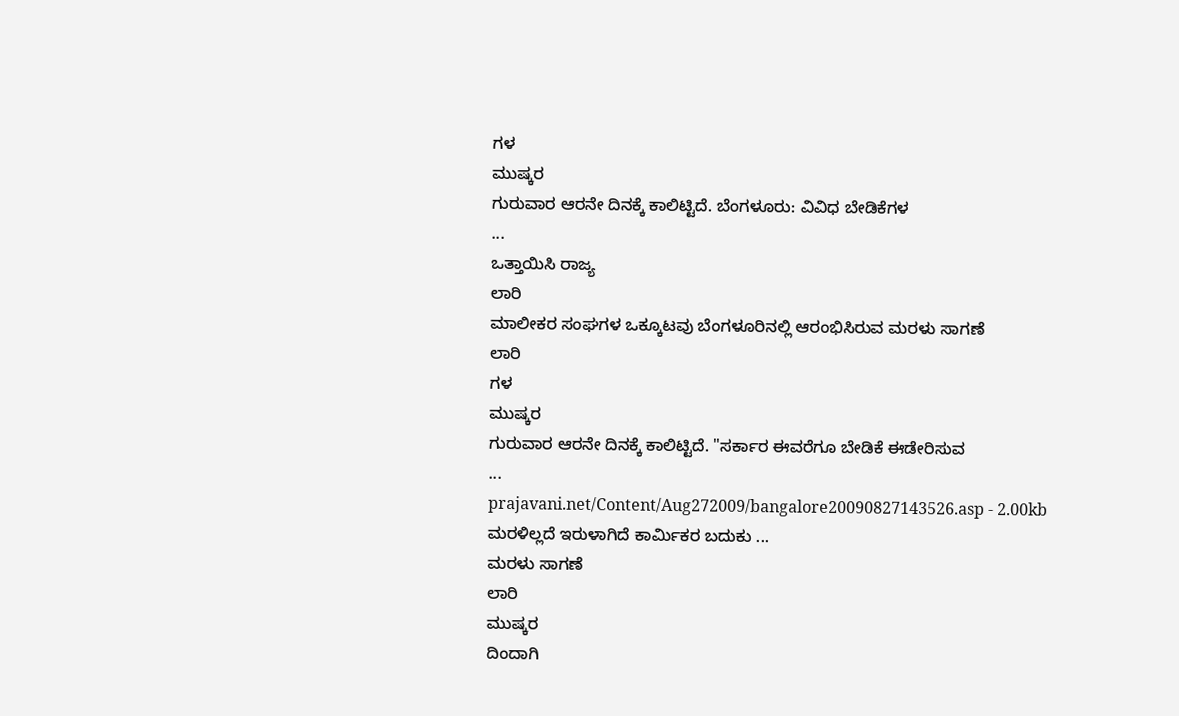ಗಳ
ಮುಷ್ಕರ
ಗುರುವಾರ ಆರನೇ ದಿನಕ್ಕೆ ಕಾಲಿಟ್ಟಿದೆ. ಬೆಂಗಳೂರು: ವಿವಿಧ ಬೇಡಿಕೆಗಳ
...
ಒತ್ತಾಯಿಸಿ ರಾಜ್ಯ
ಲಾರಿ
ಮಾಲೀಕರ ಸಂಘಗಳ ಒಕ್ಕೂಟವು ಬೆಂಗಳೂರಿನಲ್ಲಿ ಆರಂಭಿಸಿರುವ ಮರಳು ಸಾಗಣೆ
ಲಾರಿ
ಗಳ
ಮುಷ್ಕರ
ಗುರುವಾರ ಆರನೇ ದಿನಕ್ಕೆ ಕಾಲಿಟ್ಟಿದೆ. "ಸರ್ಕಾರ ಈವರೆಗೂ ಬೇಡಿಕೆ ಈಡೇರಿಸುವ
...
prajavani.net/Content/Aug272009/bangalore20090827143526.asp - 2.00kb
ಮರಳಿಲ್ಲದೆ ಇರುಳಾಗಿದೆ ಕಾರ್ಮಿಕರ ಬದುಕು ...
ಮರಳು ಸಾಗಣೆ
ಲಾರಿ
ಮುಷ್ಕರ
ದಿಂದಾಗಿ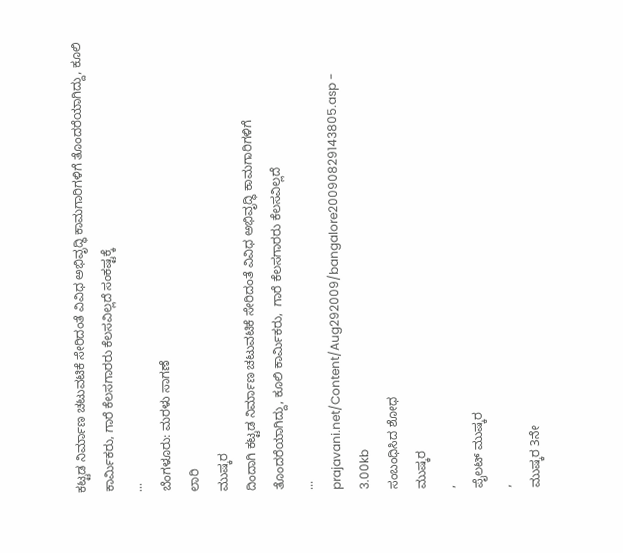ಕಟ್ಟಡ ನಿರ್ಮಾಣ ಚಟುವಟಿಕೆ ಸೇರಿದಂತೆ ವಿವಿಧ ಅಭಿವೃದ್ಧಿ ಕಾಮಗಾರಿಗಳಿಗೆ ತೊಂದರೆಯಾಗಿದ್ದು, ಕೂಲಿ ಕಾರ್ಮಿಕರು, ಗಾರೆ ಕೆಲಸಗಾರರು ಕೆಲಸವಿಲ್ಲದೆ ಸಂಕಷ್ಟಕ್ಕೆ
...
ಬೆಂಗಳೂರು: ಮರಳು ಸಾಗಣೆ
ಲಾರಿ
ಮುಷ್ಕರ
ದಿಂದಾಗಿ ಕಟ್ಟಡ ನಿರ್ಮಾಣ ಚಟುವಟಿಕೆ ಸೇರಿದಂತೆ ವಿವಿಧ ಅಭಿವೃದ್ಧಿ ಕಾಮಗಾರಿಗಳಿಗೆ ತೊಂದರೆಯಾಗಿದ್ದು, ಕೂಲಿ ಕಾರ್ಮಿಕರು,  ಗಾರೆ ಕೆಲಸಗಾರರು ಕೆಲಸವಿಲ್ಲದೆ
...
prajavani.net/Content/Aug292009/bangalore20090829143805.asp - 3.00kb
ಸಂಬಂಧಿಸಿದ ಶೋಧ
ಮುಷ್ಕರ
,
ಪೈಲಟ್ ಮುಷ್ಕರ
,
ಮುಷ್ಕರ 3ನೇ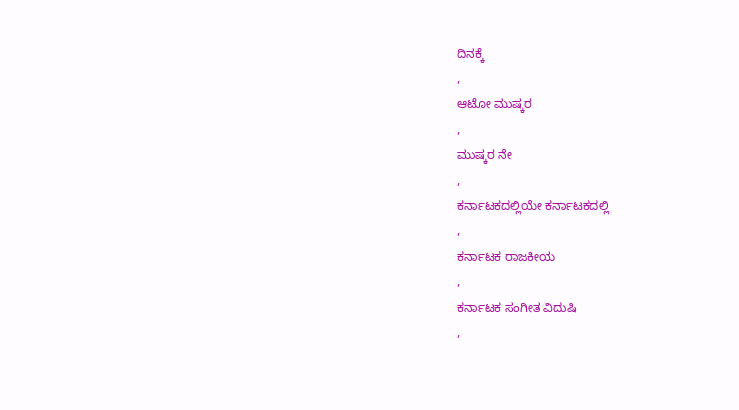ದಿನಕ್ಕೆ
,
ಆಟೋ ಮುಷ್ಕರ
,
ಮುಷ್ಕರ ನೇ
,
ಕರ್ನಾಟಕದಲ್ಲಿಯೇ ಕರ್ನಾಟಕದಲ್ಲಿ
,
ಕರ್ನಾಟಕ ರಾಜಕೀಯ
,
ಕರ್ನಾಟಕ ಸಂಗೀತ ವಿದುಷಿ
,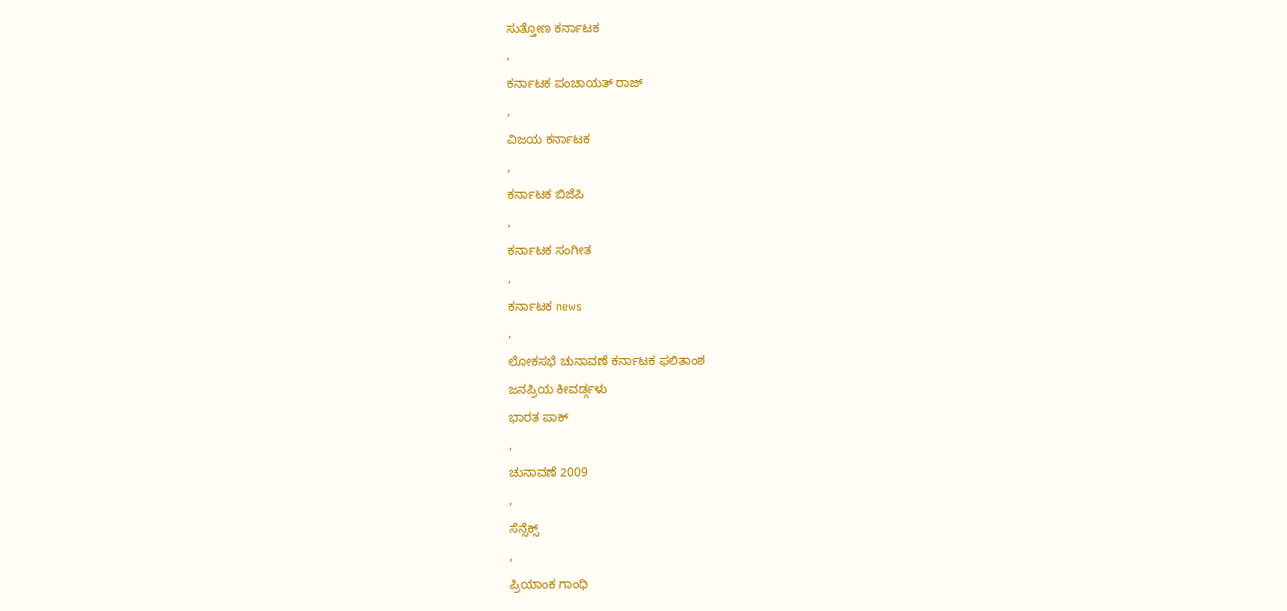ಸುತ್ತೋಣ ಕರ್ನಾಟಕ
,
ಕರ್ನಾಟಕ ಪಂಚಾಯತ್ ರಾಜ್
,
ವಿಜಯ ಕರ್ನಾಟಕ
,
ಕರ್ನಾಟಕ ಬಿಜೆಪಿ
,
ಕರ್ನಾಟಕ ಸಂಗೀತ
,
ಕರ್ನಾಟಕ news
,
ಲೋಕಸಭೆ ಚುನಾವಣೆ ಕರ್ನಾಟಕ ಫಲಿತಾಂಶ
ಜನಪ್ರಿಯ ಕೀವರ್ಡ್ಗಳು
ಭಾರತ ಪಾಕ್
,
ಚುನಾವಣೆ 2009
,
ಸೆನ್ಸೆಕ್ಸ್
,
ಪ್ರಿಯಾಂಕ ಗಾಂಧಿ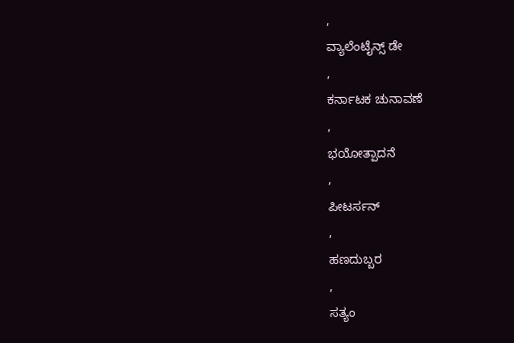,
ವ್ಯಾಲೆಂಟೈನ್ಸ್ ಡೇ
,
ಕರ್ನಾಟಕ ಚುನಾವಣೆ
,
ಭಯೋತ್ಪಾದನೆ
,
ಪೀಟರ್ಸನ್
,
ಹಣದುಬ್ಬರ
,
ಸತ್ಯಂ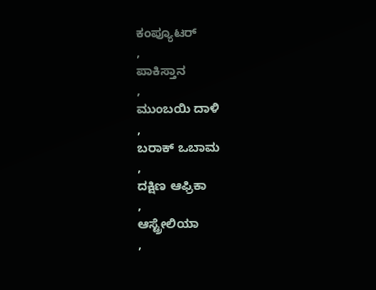ಕಂಪ್ಯೂಟರ್
,
ಪಾಕಿಸ್ತಾನ
,
ಮುಂಬಯಿ ದಾಳಿ
,
ಬರಾಕ್ ಒಬಾಮ
,
ದಕ್ಷಿಣ ಆಫ್ರಿಕಾ
,
ಆಸ್ಟ್ರೇಲಿಯಾ
,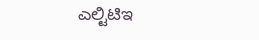ಎಲ್ಟಿಟಿಇ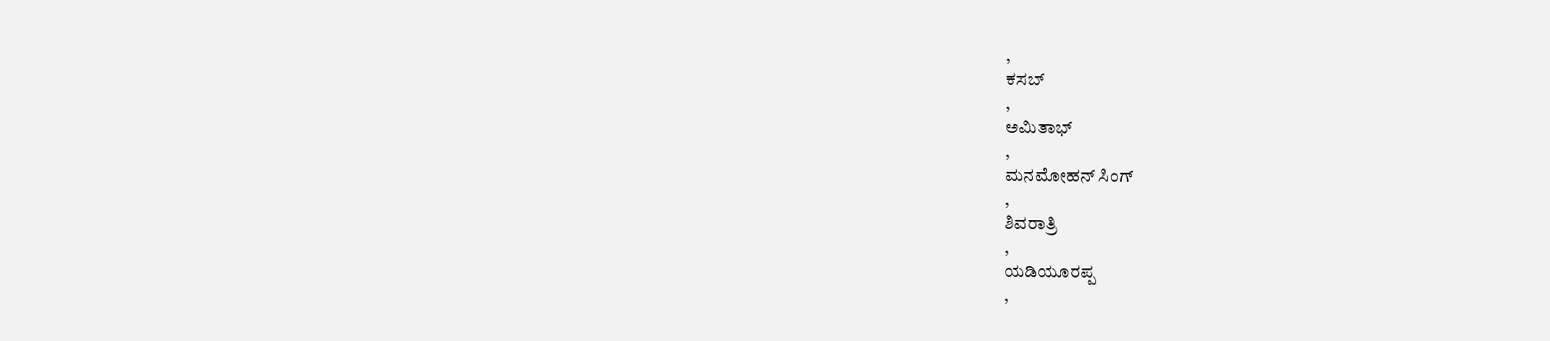,
ಕಸಬ್
,
ಅಮಿತಾಭ್
,
ಮನಮೋಹನ್ ಸಿಂಗ್
,
ಶಿವರಾತ್ರಿ
,
ಯಡಿಯೂರಪ್ಪ
,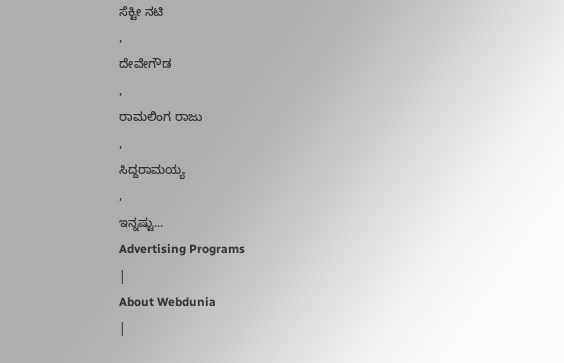ಸೆಕ್ಟೀ ನಟಿ
,
ದೇವೇಗೌಡ
,
ರಾಮಲಿಂಗ ರಾಜು
,
ಸಿದ್ದರಾಮಯ್ಯ
,
ಇನ್ನಷ್ಟು...
Advertising Programs
|
About Webdunia
|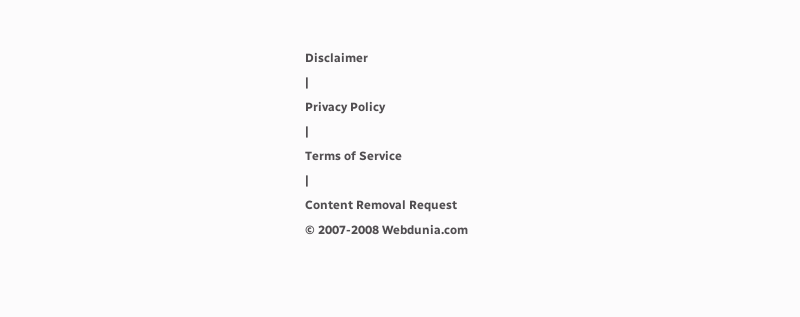Disclaimer
|
Privacy Policy
|
Terms of Service
|
Content Removal Request
© 2007-2008 Webdunia.com